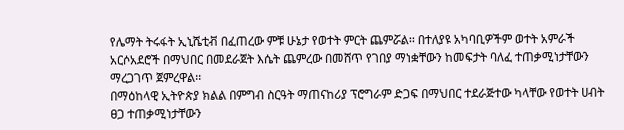የሌማት ትሩፋት ኢኒሼቲቭ በፈጠረው ምቹ ሁኔታ የወተት ምርት ጨምሯል፡፡ በተለያዩ አካባቢዎችም ወተት አምራች አርሶአደሮች በማህበር በመደራጀት እሴት ጨምረው በመሸጥ የገበያ ማነቋቸውን ከመፍታት ባለፈ ተጠቃሚነታቸውን ማረጋገጥ ጀምረዋል፡፡
በማዕከላዊ ኢትዮጵያ ክልል በምግብ ስርዓት ማጠናከሪያ ፕሮግራም ድጋፍ በማህበር ተደራጅተው ካላቸው የወተት ሀብት ፀጋ ተጠቃሚነታቸውን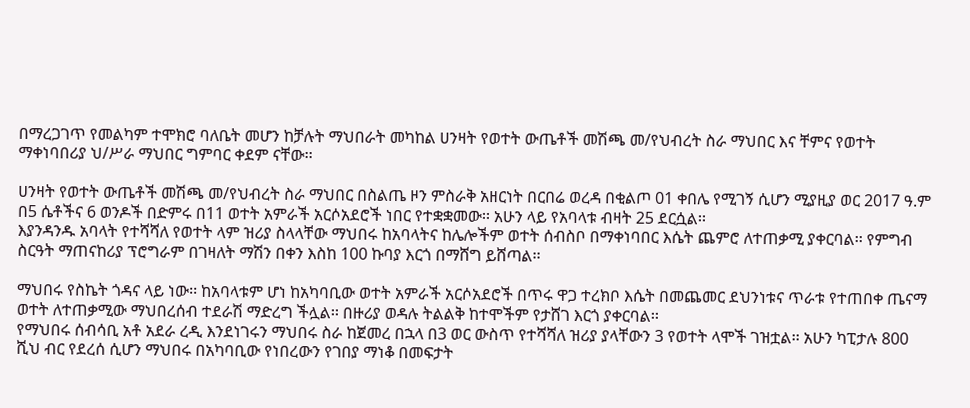በማረጋገጥ የመልካም ተሞክሮ ባለቤት መሆን ከቻሉት ማህበራት መካከል ሀንዛት የወተት ውጤቶች መሽጫ መ/የህብረት ስራ ማህበር እና ቸምና የወተት ማቀነባበሪያ ህ/ሥራ ማህበር ግምባር ቀደም ናቸው፡፡

ሀንዛት የወተት ውጤቶች መሽጫ መ/የህብረት ስራ ማህበር በስልጤ ዞን ምስራቅ አዘርነት በርበሬ ወረዳ በቂልጦ 01 ቀበሌ የሚገኝ ሲሆን ሚያዚያ ወር 2017 ዓ.ም በ5 ሴቶችና 6 ወንዶች በድምሩ በ11 ወተት አምራች አርሶአደሮች ነበር የተቋቋመው፡፡ አሁን ላይ የአባላቱ ብዛት 25 ደርሷል፡፡
እያንዳንዱ አባላት የተሻሻለ የወተት ላም ዝሪያ ስላላቸው ማህበሩ ከአባላትና ከሌሎችም ወተት ሰብስቦ በማቀነባበር እሴት ጨምሮ ለተጠቃሚ ያቀርባል፡፡ የምግብ ስርዓት ማጠናከሪያ ፕሮግራም በገዛለት ማሽን በቀን እስከ 100 ኩባያ እርጎ በማሸግ ይሸጣል፡፡

ማህበሩ የስኬት ጎዳና ላይ ነው፡፡ ከአባላቱም ሆነ ከአካባቢው ወተት አምራች አርሶአደሮች በጥሩ ዋጋ ተረክቦ እሴት በመጨመር ደህንነቱና ጥራቱ የተጠበቀ ጤናማ ወተት ለተጠቃሚው ማህበረሰብ ተደራሽ ማድረግ ችሏል፡፡ በዙሪያ ወዳሉ ትልልቅ ከተሞችም የታሸገ እርጎ ያቀርባል፡፡
የማህበሩ ሰብሳቢ አቶ አደራ ረዲ እንደነገሩን ማህበሩ ስራ ከጀመረ በኋላ በ3 ወር ውስጥ የተሻሻለ ዝሪያ ያላቸውን 3 የወተት ላሞች ገዝቷል፡፡ አሁን ካፒታሉ 800 ሺህ ብር የደረሰ ሲሆን ማህበሩ በአካባቢው የነበረውን የገበያ ማነቆ በመፍታት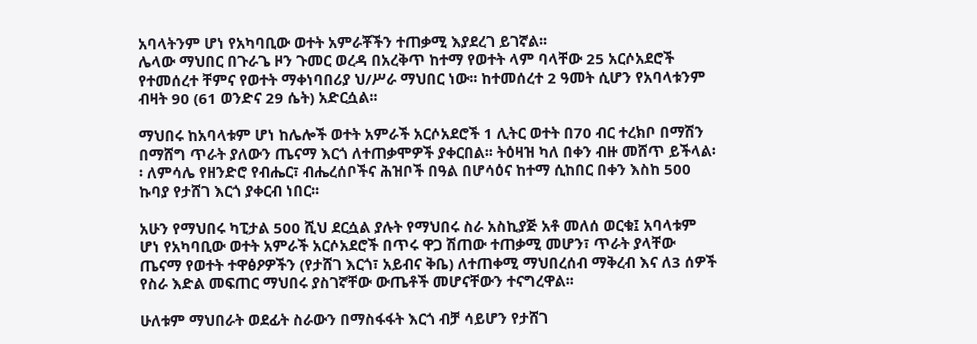አባላትንም ሆነ የአካባቢው ወተት አምራቾችን ተጠቃሚ እያደረገ ይገኛል፡፡
ሌላው ማህበር በጉራጌ ዞን ጉመር ወረዳ በአረቅጥ ከተማ የወተት ላም ባላቸው 25 አርሶአደሮች የተመሰረተ ቸምና የወተት ማቀነባበሪያ ህ/ሥራ ማህበር ነው፡፡ ከተመሰረተ 2 ዓመት ሲሆን የአባላቱንም ብዛት 90 (61 ወንድና 29 ሴት) አድርሷል፡፡

ማህበሩ ከአባላቱም ሆነ ከሌሎች ወተት አምራች አርሶአደሮች 1 ሊትር ወተት በ70 ብር ተረክቦ በማሽን በማሸግ ጥራት ያለውን ጤናማ እርጎ ለተጠቃሞዎች ያቀርበል፡፡ ትዕዛዝ ካለ በቀን ብዙ መሸጥ ይችላል፡፡ ለምሳሌ የዘንድሮ የብሔር፣ ብሔረሰቦችና ሕዝቦች በዓል በሆሳዕና ከተማ ሲከበር በቀን እስከ 500 ኩባያ የታሸገ እርጎ ያቀርብ ነበር፡፡

አሁን የማህበሩ ካፒታል 500 ሺህ ደርሷል ያሉት የማህበሩ ስራ አስኪያጅ አቶ መለሰ ወርቁ፤ አባላቱም ሆነ የአካባቢው ወተት አምራች አርሶአደሮች በጥሩ ዋጋ ሽጠው ተጠቃሚ መሆን፣ ጥራት ያላቸው ጤናማ የወተት ተዋፅዖዎችን (የታሸገ እርጎ፣ አይብና ቅቤ) ለተጠቀሚ ማህበረሰብ ማቅረብ እና ለ3 ሰዎች የስራ እድል መፍጠር ማህበሩ ያስገኛቸው ውጤቶች መሆናቸውን ተናግረዋል፡፡

ሁለቱም ማህበራት ወደፊት ስራውን በማስፋፋት እርጎ ብቻ ሳይሆን የታሸገ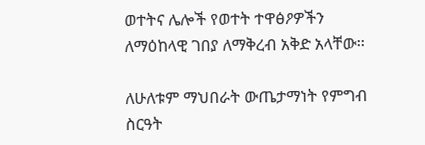ወተትና ሌሎች የወተት ተዋፅዖዎችን ለማዕከላዊ ገበያ ለማቅረብ አቅድ አላቸው፡፡

ለሁለቱም ማህበራት ውጤታማነት የምግብ ስርዓት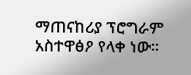ማጠናከሪያ ፕሮግራም አስተዋፅዖ የላቀ ነው፡፡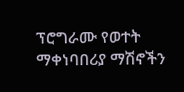ፕሮግራሙ የወተት ማቀነባበሪያ ማሽኖችን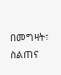በመግዛት፣ ስልጠና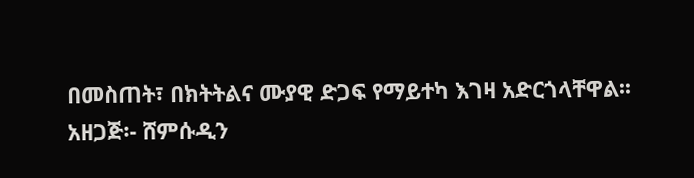በመስጠት፣ በክትትልና ሙያዊ ድጋፍ የማይተካ እገዛ አድርጎላቸዋል፡፡
አዘጋጅ፡- ሸምሱዲን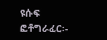ዩሱፍ
ፎቶግራፈር፡-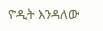ዮዲት እንዳለው